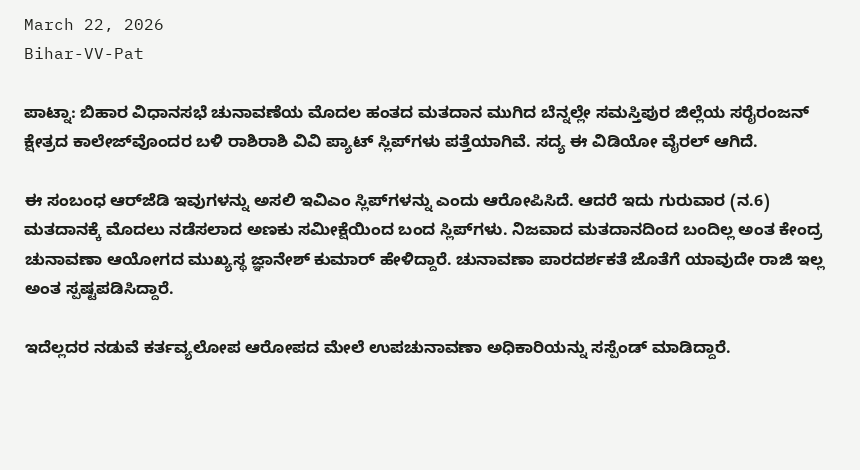March 22, 2026
Bihar-VV-Pat

ಪಾಟ್ನಾ: ಬಿಹಾರ ವಿಧಾನಸಭೆ ಚುನಾವಣೆಯ ಮೊದಲ ಹಂತದ ಮತದಾನ ಮುಗಿದ ಬೆನ್ನಲ್ಲೇ ಸಮಸ್ತಿಪುರ ಜಿಲ್ಲೆಯ ಸರೈರಂಜನ್ ಕ್ಷೇತ್ರದ ಕಾಲೇಜ್‌ವೊಂದರ ಬಳಿ ರಾಶಿರಾಶಿ ವಿವಿ ಪ್ಯಾಟ್ ಸ್ಲಿಪ್‌ಗಳು ಪತ್ತೆಯಾಗಿವೆ. ಸದ್ಯ ಈ ವಿಡಿಯೋ ವೈರಲ್ ಆಗಿದೆ.

ಈ ಸಂಬಂಧ ಆರ್‌ಜೆಡಿ ಇವುಗಳನ್ನು ಅಸಲಿ ಇವಿಎಂ ಸ್ಲಿಪ್‌ಗಳನ್ನು ಎಂದು ಆರೋಪಿಸಿದೆ. ಆದರೆ ಇದು ಗುರುವಾರ (ನ.6) ಮತದಾನಕ್ಕೆ ಮೊದಲು ನಡೆಸಲಾದ ಅಣಕು ಸಮೀಕ್ಷೆಯಿಂದ ಬಂದ ಸ್ಲಿಪ್‌ಗಳು. ನಿಜವಾದ ಮತದಾನದಿಂದ ಬಂದಿಲ್ಲ ಅಂತ ಕೇಂದ್ರ ಚುನಾವಣಾ ಆಯೋಗದ ಮುಖ್ಯಸ್ಥ ಜ್ಞಾನೇಶ್ ಕುಮಾರ್ ಹೇಳಿದ್ದಾರೆ. ಚುನಾವಣಾ ಪಾರದರ್ಶಕತೆ ಜೊತೆಗೆ ಯಾವುದೇ ರಾಜಿ ಇಲ್ಲ ಅಂತ ಸ್ಪಷ್ಟಪಡಿಸಿದ್ದಾರೆ.

ಇದೆಲ್ಲದರ ನಡುವೆ ಕರ್ತವ್ಯಲೋಪ ಆರೋಪದ ಮೇಲೆ ಉಪಚುನಾವಣಾ ಅಧಿಕಾರಿಯನ್ನು ಸಸ್ಪೆಂಡ್ ಮಾಡಿದ್ದಾರೆ.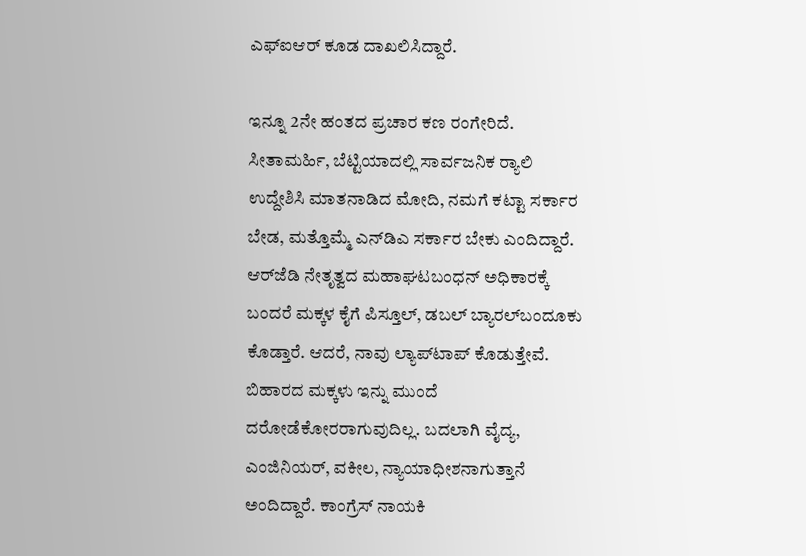ಎಫ್‌ಐಆರ್ ಕೂಡ ದಾಖಲಿಸಿದ್ದಾರೆ.

ಇನ್ನೂ 2ನೇ ಹಂತದ ಪ್ರಚಾರ ಕಣ ರಂಗೇರಿದೆ. ಸೀತಾಮರ್ಹಿ, ಬೆಟ್ಟಿಯಾದಲ್ಲಿ ಸಾರ್ವಜನಿಕ ರ‍್ಯಾಲಿ ಉದ್ದೇಶಿಸಿ ಮಾತನಾಡಿದ ಮೋದಿ, ನಮಗೆ ಕಟ್ಟಾ ಸರ್ಕಾರ ಬೇಡ, ಮತ್ತೊಮ್ಮೆ ಎನ್‌ಡಿಎ ಸರ್ಕಾರ ಬೇಕು ಎಂದಿದ್ದಾರೆ. ಆರ್‌ಜೆಡಿ ನೇತೃತ್ವದ ಮಹಾಘಟಬಂಧನ್ ಅಧಿಕಾರಕ್ಕೆ ಬಂದರೆ ಮಕ್ಕಳ ಕೈಗೆ ಪಿಸ್ತೂಲ್, ಡಬಲ್ ಬ್ಯಾರಲ್‌ಬಂದೂಕು ಕೊಡ್ತಾರೆ. ಆದರೆ, ನಾವು ಲ್ಯಾಪ್‌ಟಾಪ್ ಕೊಡುತ್ತೇವೆ. ಬಿಹಾರದ ಮಕ್ಕಳು ಇನ್ನು ಮುಂದೆ ದರೋಡೆಕೋರರಾಗುವುದಿಲ್ಲ. ಬದಲಾಗಿ ವೈದ್ಯ, ಎಂಜಿನಿಯರ್, ವಕೀಲ, ನ್ಯಾಯಾಧೀಶನಾಗುತ್ತಾನೆ ಅಂದಿದ್ದಾರೆ. ಕಾಂಗ್ರೆಸ್ ನಾಯಕಿ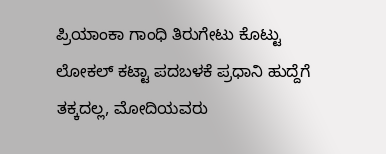ಪ್ರಿಯಾಂಕಾ ಗಾಂಧಿ ತಿರುಗೇಟು ಕೊಟ್ಟು ಲೋಕಲ್ ಕಟ್ಟಾ ಪದಬಳಕೆ ಪ್ರಧಾನಿ ಹುದ್ದೆಗೆ ತಕ್ಕದಲ್ಲ, ಮೋದಿಯವರು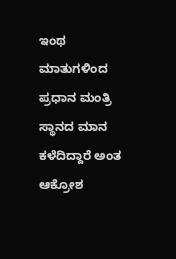ಇಂಥ ಮಾತುಗಳಿಂದ ಪ್ರಧಾನ ಮಂತ್ರಿ ಸ್ಥಾನದ ಮಾನ ಕಳೆದಿದ್ದಾರೆ ಅಂತ ಆಕ್ರೋಶ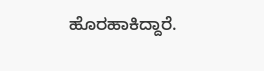ಹೊರಹಾಕಿದ್ದಾರೆ.